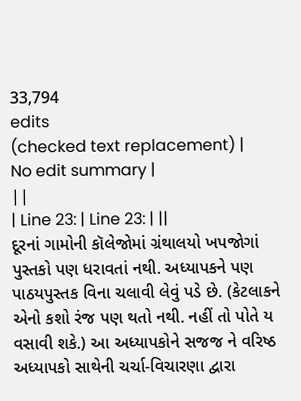33,794
edits
(checked text replacement) |
No edit summary |
||
| Line 23: | Line 23: | ||
દૂરનાં ગામોની કૉલેજોમાં ગ્રંથાલયો ખપજોગાં પુસ્તકો પણ ધરાવતાં નથી. અધ્યાપકને પણ પાઠયપુસ્તક વિના ચલાવી લેવું પડે છે. (કેટલાકને એનો કશો રંજ પણ થતો નથી. નહીં તો પોતે ય વસાવી શકે.) આ અધ્યાપકોને સજજ ને વરિષ્ઠ અધ્યાપકો સાથેની ચર્ચા-વિચારણા દ્વારા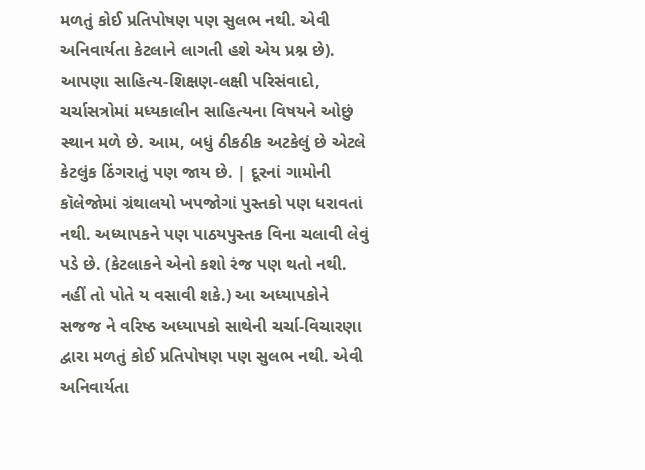મળતું કોઈ પ્રતિપોષણ પણ સુલભ નથી. એવી અનિવાર્યતા કેટલાને લાગતી હશે એય પ્રશ્ન છે). આપણા સાહિત્ય-શિક્ષણ-લક્ષી પરિસંવાદો, ચર્ચાસત્રોમાં મધ્યકાલીન સાહિત્યના વિષયને ઓછું સ્થાન મળે છે. આમ, બધું ઠીકઠીક અટકેલું છે એટલે કેટલુંક ઠિંગરાતું પણ જાય છે. | દૂરનાં ગામોની કૉલેજોમાં ગ્રંથાલયો ખપજોગાં પુસ્તકો પણ ધરાવતાં નથી. અધ્યાપકને પણ પાઠયપુસ્તક વિના ચલાવી લેવું પડે છે. (કેટલાકને એનો કશો રંજ પણ થતો નથી. નહીં તો પોતે ય વસાવી શકે.) આ અધ્યાપકોને સજજ ને વરિષ્ઠ અધ્યાપકો સાથેની ચર્ચા-વિચારણા દ્વારા મળતું કોઈ પ્રતિપોષણ પણ સુલભ નથી. એવી અનિવાર્યતા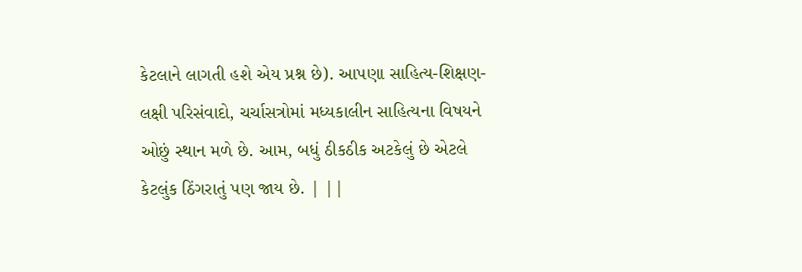કેટલાને લાગતી હશે એય પ્રશ્ન છે). આપણા સાહિત્ય-શિક્ષણ-લક્ષી પરિસંવાદો, ચર્ચાસત્રોમાં મધ્યકાલીન સાહિત્યના વિષયને ઓછું સ્થાન મળે છે. આમ, બધું ઠીકઠીક અટકેલું છે એટલે કેટલુંક ઠિંગરાતું પણ જાય છે. | ||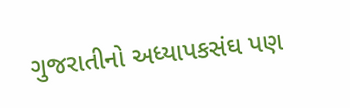ગુજરાતીનો અધ્યાપકસંઘ પણ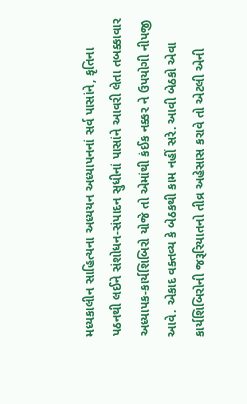મધ્યકાલીન સાહિત્યના અધ્યયન અધ્યાપનનાં સર્વ પાસાંને, કૃતિના પઠનથી લઈને સંશોધન-સંપાદન સુધીનાં પાસાંને આવરી લેતા તબક્કાવાર અધ્યાપક-કાર્યશિબિરો યોજે તો એમાંથી કંઈક નક્કર ને ઉપયોગી નીપજી આવે. એકાદ વક્તવ્ય કે બેઠકથી કામ નહીં સરે. આવી બેઠકો એવા કાર્યશિબિરોની જરૂરિયાતનો તીવ્ર અહેસાસ કરાવે તો એટલી એની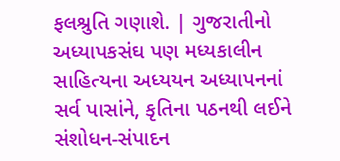ફલશ્રુતિ ગણાશે. | ગુજરાતીનો અધ્યાપકસંઘ પણ મધ્યકાલીન સાહિત્યના અધ્યયન અધ્યાપનનાં સર્વ પાસાંને, કૃતિના પઠનથી લઈને સંશોધન-સંપાદન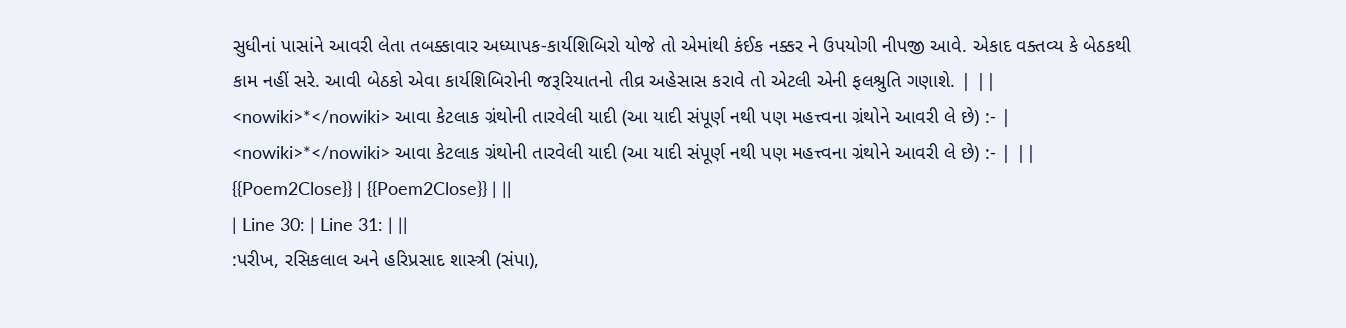સુધીનાં પાસાંને આવરી લેતા તબક્કાવાર અધ્યાપક-કાર્યશિબિરો યોજે તો એમાંથી કંઈક નક્કર ને ઉપયોગી નીપજી આવે. એકાદ વક્તવ્ય કે બેઠકથી કામ નહીં સરે. આવી બેઠકો એવા કાર્યશિબિરોની જરૂરિયાતનો તીવ્ર અહેસાસ કરાવે તો એટલી એની ફલશ્રુતિ ગણાશે. | ||
<nowiki>*</nowiki> આવા કેટલાક ગ્રંથોની તારવેલી યાદી (આ યાદી સંપૂર્ણ નથી પણ મહત્ત્વના ગ્રંથોને આવરી લે છે) :- | <nowiki>*</nowiki> આવા કેટલાક ગ્રંથોની તારવેલી યાદી (આ યાદી સંપૂર્ણ નથી પણ મહત્ત્વના ગ્રંથોને આવરી લે છે) :- | ||
{{Poem2Close}} | {{Poem2Close}} | ||
| Line 30: | Line 31: | ||
:પરીખ, રસિકલાલ અને હરિપ્રસાદ શાસ્ત્રી (સંપા),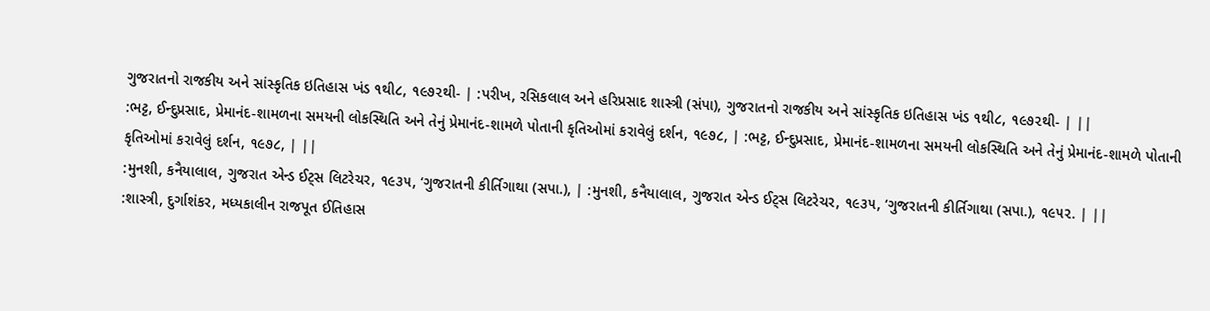ગુજરાતનો રાજકીય અને સાંસ્કૃતિક ઇતિહાસ ખંડ ૧થી૮, ૧૯૭૨થી- | :પરીખ, રસિકલાલ અને હરિપ્રસાદ શાસ્ત્રી (સંપા), ગુજરાતનો રાજકીય અને સાંસ્કૃતિક ઇતિહાસ ખંડ ૧થી૮, ૧૯૭૨થી- | ||
:ભટ્ટ, ઈન્દુપ્રસાદ, પ્રેમાનંદ-શામળના સમયની લોકસ્થિતિ અને તેનું પ્રેમાનંદ-શામળે પોતાની કૃતિઓમાં કરાવેલું દર્શન, ૧૯૭૮, | :ભટ્ટ, ઈન્દુપ્રસાદ, પ્રેમાનંદ-શામળના સમયની લોકસ્થિતિ અને તેનું પ્રેમાનંદ-શામળે પોતાની કૃતિઓમાં કરાવેલું દર્શન, ૧૯૭૮, | ||
:મુનશી, કનૈયાલાલ, ગુજરાત એન્ડ ઈટ્સ લિટરેચર, ૧૯૩૫, ‘ગુજરાતની કીર્તિગાથા (સપા.), | :મુનશી, કનૈયાલાલ, ગુજરાત એન્ડ ઈટ્સ લિટરેચર, ૧૯૩૫, ‘ગુજરાતની કીર્તિગાથા (સપા.), ૧૯૫૨. | ||
:શાસ્ત્રી, દુર્ગાશંકર, મધ્યકાલીન રાજપૂત ઈતિહાસ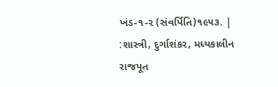ખંડ-૧-૨ (સંવર્પિતિ)૧૯૫૩. | :શાસ્ત્રી, દુર્ગાશંકર, મધ્યકાલીન રાજપૂત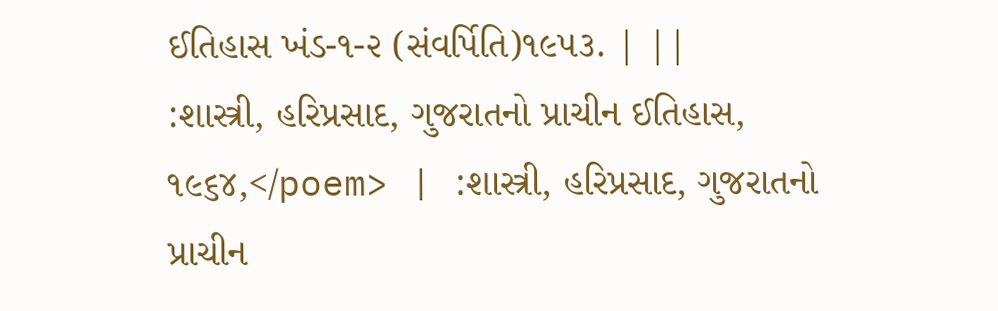ઈતિહાસ ખંડ-૧-૨ (સંવર્પિતિ)૧૯૫૩. | ||
:શાસ્ત્રી, હરિપ્રસાદ, ગુજરાતનો પ્રાચીન ઈતિહાસ, ૧૯૬૪,</poem> | :શાસ્ત્રી, હરિપ્રસાદ, ગુજરાતનો પ્રાચીન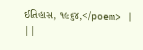ઈતિહાસ, ૧૯૬૪,</poem> | ||